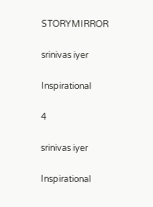STORYMIRROR

srinivas iyer

Inspirational

4

srinivas iyer

Inspirational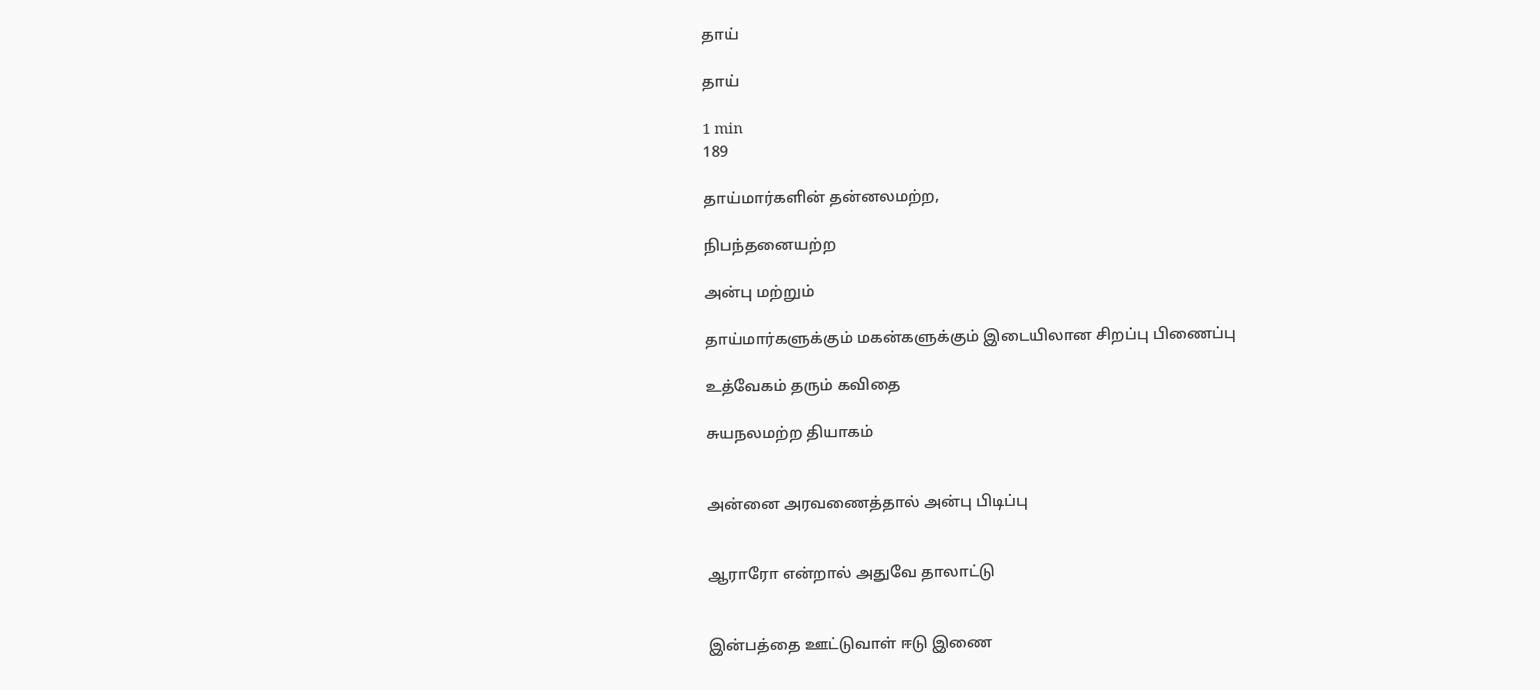தாய்

தாய்

1 min
189

தாய்மார்களின் தன்னலமற்ற,

நிபந்தனையற்ற

அன்பு மற்றும்

தாய்மார்களுக்கும் மகன்களுக்கும் இடையிலான சிறப்பு பிணைப்பு

உத்வேகம் தரும் கவிதை

சுயநலமற்ற தியாகம்


அன்னை அரவணைத்தால் அன்பு பிடிப்பு


ஆராரோ என்றால் அதுவே தாலாட்டு


இன்பத்தை ஊட்டுவாள் ஈடு இணை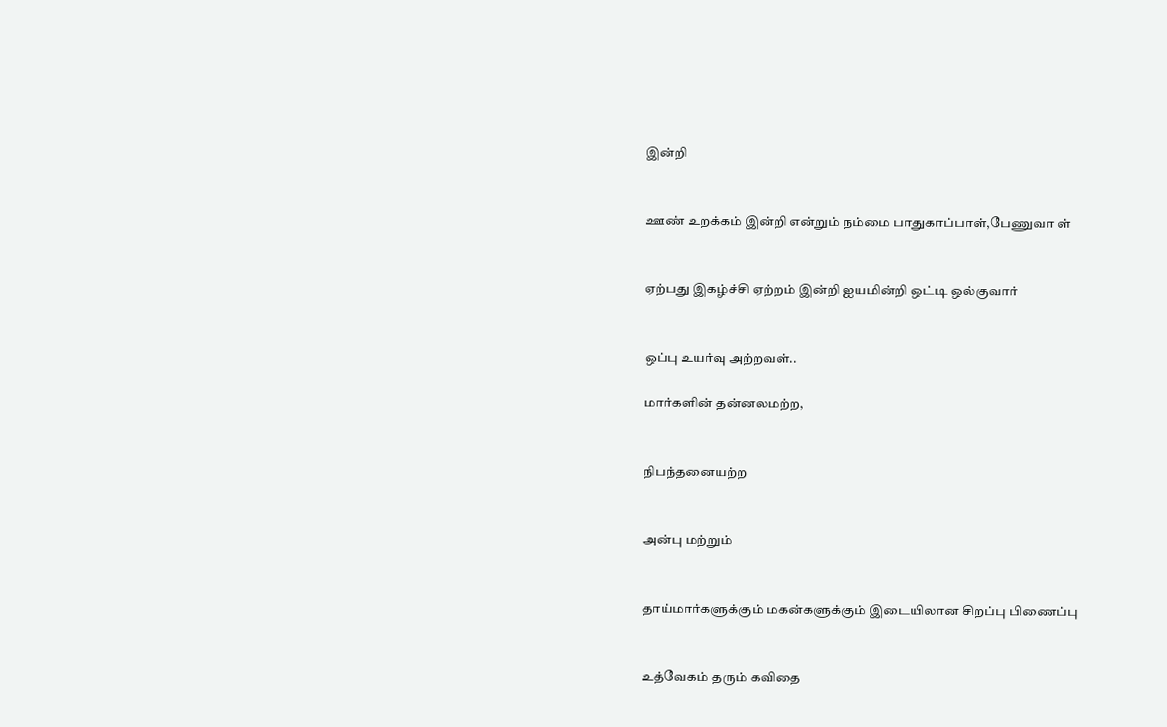இன்றி


ஊண் உறக்கம் இன்றி என்றும் நம்மை பாதுகாப்பாள்,பேணுவா ள்


ஏற்பது இகழ்ச்சி ஏற்றம் இன்றி ஐயமின்றி ஒட்டி ஒல்குவார்


ஒப்பு உயர்வு அற்றவள்..

மார்களின் தன்னலமற்ற,


நிபந்தனையற்ற


அன்பு மற்றும்


தாய்மார்களுக்கும் மகன்களுக்கும் இடையிலான சிறப்பு பிணைப்பு


உத்வேகம் தரும் கவிதை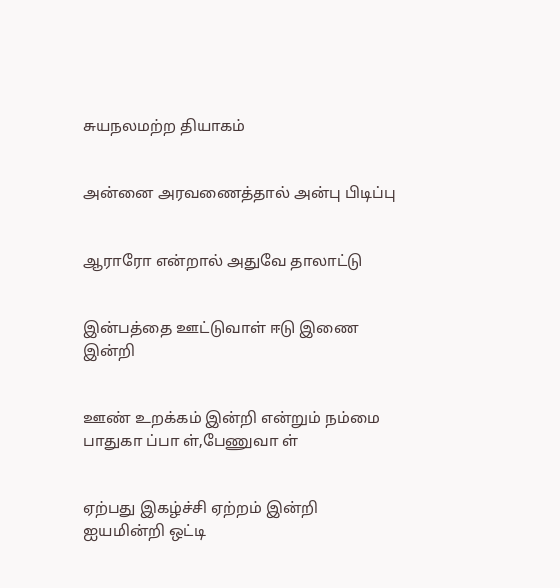சுயநலமற்ற தியாகம்


அன்னை அரவணைத்தால் அன்பு பிடிப்பு


ஆராரோ என்றால் அதுவே தாலாட்டு


இன்பத்தை ஊட்டுவாள் ஈடு இணை இன்றி


ஊண் உறக்கம் இன்றி என்றும் நம்மை பாதுகா ப்பா ள்,பேணுவா ள்


ஏற்பது இகழ்ச்சி ஏற்றம் இன்றி ஐயமின்றி ஒட்டி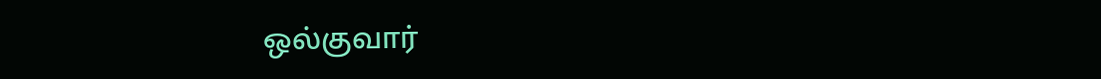ஒல்குவார்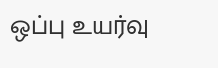ஒப்பு உயர்வு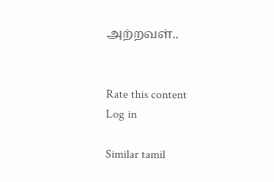அற்றவள்..


Rate this content
Log in

Similar tamil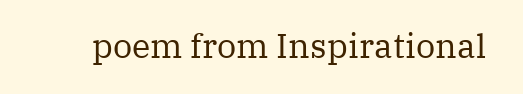poem from Inspirational